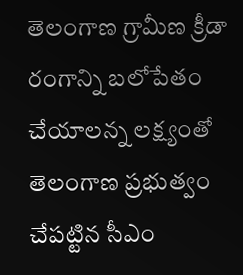తెలంగాణ గ్రామీణ క్రీడా రంగాన్ని బలోపేతం చేయాలన్న లక్ష్యంతో తెలంగాణ ప్రభుత్వం చేపట్టిన సీఎం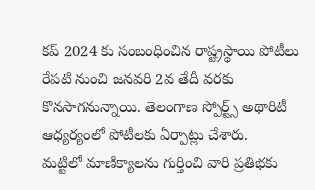కప్ 2024 కు సంబంధించిన రాష్ట్రస్థాయి పోటీలు రేపటి నుంచి జనవరి 2వ తేదీ వరకు కొనసాగనున్నాయి. తెలంగాణ స్పోర్ట్స్ అథారిటీ ఆధ్యర్యంలో పోటీలకు ఏర్పాట్లు చేశారు.
మట్టిలో మాణిక్యాలను గుర్తించి వారి ప్రతిభకు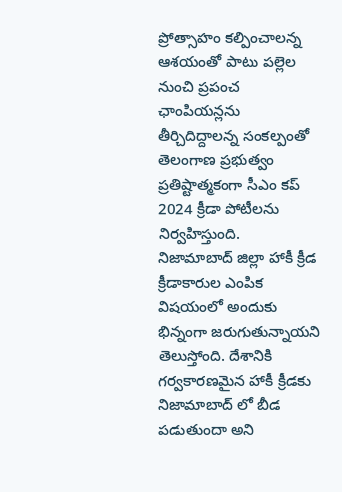ప్రోత్సాహం కల్పించాలన్న ఆశయంతో పాటు పల్లెల నుంచి ప్రపంచ ఛాంపియన్లను తీర్చిదిద్దాలన్న సంకల్పంతో తెలంగాణ ప్రభుత్వం ప్రతిష్టాత్మకంగా సీఎం కప్ 2024 క్రీడా పోటీలను నిర్వహిస్తుంది.
నిజామాబాద్ జిల్లా హాకీ క్రీడ క్రీడాకారుల ఎంపిక విషయంలో అందుకు భిన్నంగా జరుగుతున్నాయని తెలుస్తోంది. దేశానికి గర్వకారణమైన హాకీ క్రీడకు నిజామాబాద్ లో బీడ పడుతుందా అని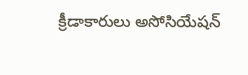క్రీడాకారులు అసోసియేషన్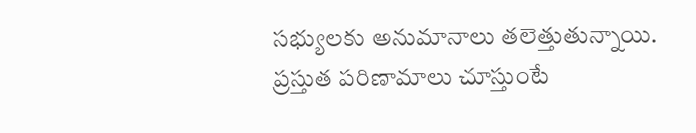సభ్యులకు అనుమానాలు తలెత్తుతున్నాయి.
ప్రస్తుత పరిణామాలు చూస్తుంటే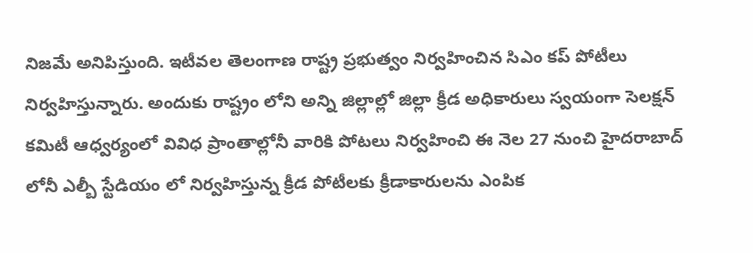నిజమే అనిపిస్తుంది. ఇటీవల తెలంగాణ రాష్ట్ర ప్రభుత్వం నిర్వహించిన సిఎం కప్ పోటీలు నిర్వహిస్తున్నారు. అందుకు రాష్ట్రం లోని అన్ని జిల్లాల్లో జిల్లా క్రీడ అధికారులు స్వయంగా సెలక్షన్ కమిటీ ఆధ్వర్యంలో వివిధ ప్రాంతాల్లోనీ వారికి పోటలు నిర్వహించి ఈ నెల 27 నుంచి హైదరాబాద్ లోనీ ఎల్బీ స్టేడియం లో నిర్వహిస్తున్న క్రీడ పోటీలకు క్రీడాకారులను ఎంపిక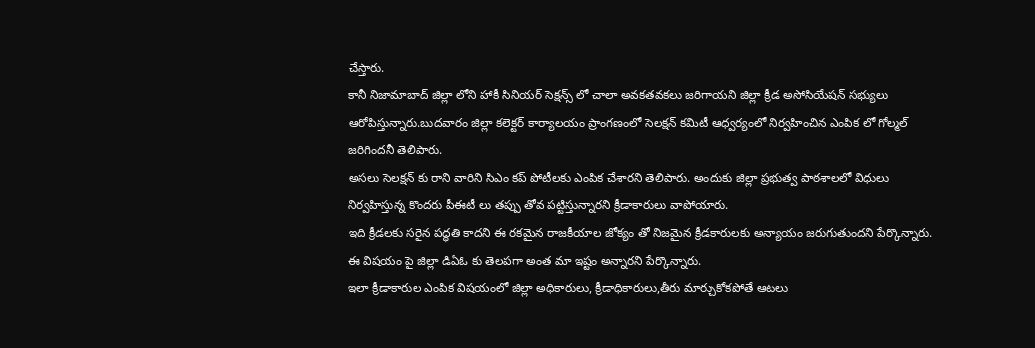చేస్తారు.
కానీ నిజామాబాద్ జిల్లా లోని హాకీ సినియర్ సెక్షన్స్ లో చాలా అవకతవకలు జరిగాయని జిల్లా క్రీడ అసోసియేషన్ సభ్యులు ఆరోపిస్తున్నారు.బుదవారం జిల్లా కలెక్టర్ కార్యాలయం ప్రాంగణంలో సెలక్షన్ కమిటీ ఆధ్వర్యంలో నిర్వహించిన ఎంపిక లో గోల్మల్ జరిగిందనీ తెలిపారు.
అసలు సెలక్షన్ కు రాని వారిని సిఎం కప్ పోటీలకు ఎంపిక చేశారని తెలిపారు. అందుకు జిల్లా ప్రభుత్వ పాఠశాలలో విధులు నిర్వహిస్తున్న కొందరు పీఈటీ లు తప్పు తోవ పట్టిస్తున్నారని క్రీడాకారులు వాపోయారు.
ఇది క్రీడలకు సరైన పద్ధతి కాదని ఈ రకమైన రాజకీయాల జోక్యం తో నిజమైన క్రీడకారులకు అన్యాయం జరుగుతుందని పేర్కొన్నారు. ఈ విషయం పై జిల్లా డిఏఓ కు తెలపగా అంత మా ఇష్టం అన్నారని పేర్కొన్నారు.
ఇలా క్రీడాకారుల ఎంపిక విషయంలో జిల్లా అధికారులు, క్రీడాధికారులు,తీరు మార్చుకోకపోతే ఆటలు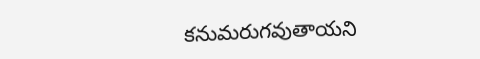కనుమరుగవుతాయని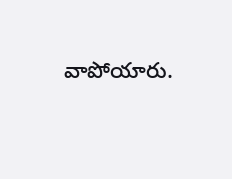వాపోయారు.